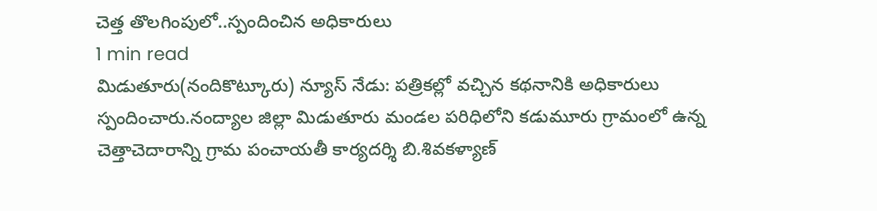చెత్త తొలగింపులో..స్పందించిన అధికారులు
1 min read
మిడుతూరు(నందికొట్కూరు) న్యూస్ నేడు: పత్రికల్లో వచ్చిన కథనానికి అధికారులు స్పందించారు.నంద్యాల జిల్లా మిడుతూరు మండల పరిధిలోని కడుమూరు గ్రామంలో ఉన్న చెత్తాచెదారాన్ని గ్రామ పంచాయతీ కార్యదర్శి బి.శివకళ్యాణ్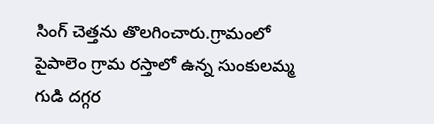సింగ్ చెత్తను తొలగించారు.గ్రామంలో పైపాలెం గ్రామ రస్తాలో ఉన్న సుంకులమ్మ గుడి దగ్గర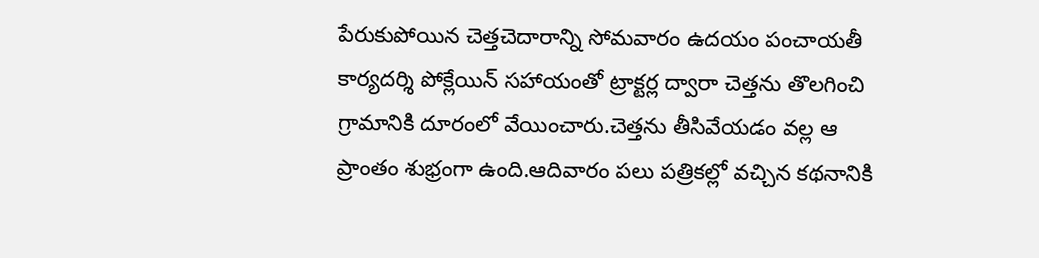పేరుకుపోయిన చెత్తచెదారాన్ని సోమవారం ఉదయం పంచాయతీ కార్యదర్శి పోక్లేయిన్ సహాయంతో ట్రాక్టర్ల ద్వారా చెత్తను తొలగించి గ్రామానికి దూరంలో వేయించారు.చెత్తను తీసివేయడం వల్ల ఆ ప్రాంతం శుభ్రంగా ఉంది.ఆదివారం పలు పత్రికల్లో వచ్చిన కథనానికి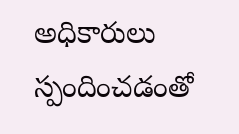అధికారులు స్పందించడంతో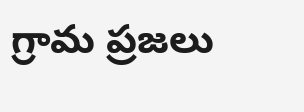గ్రామ ప్రజలు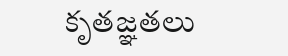కృతజ్ఞతలు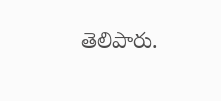తెలిపారు.